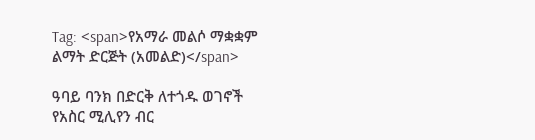Tag: <span>የአማራ መልሶ ማቋቋም ልማት ድርጅት (አመልድ)</span>

ዓባይ ባንክ በድርቅ ለተጎዱ ወገኖች የአስር ሚሊየን ብር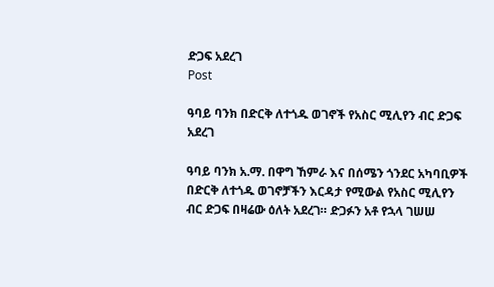ድጋፍ አደረገ
Post

ዓባይ ባንክ በድርቅ ለተጎዱ ወገኖች የአስር ሚሊየን ብር ድጋፍ አደረገ

ዓባይ ባንክ አ.ማ. በዋግ ኸምራ እና በሰሜን ጎንደር አካባቢዎች በድርቅ ለተጎዱ ወገኖቻችን እርዳታ የሚውል የአስር ሚሊየን ብር ድጋፍ በዛሬው ዕለት አደረገ። ድጋፉን አቶ የኋላ ገሠሠ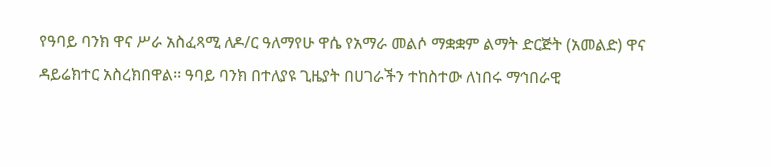የዓባይ ባንክ ዋና ሥራ አስፈጻሚ ለዶ/ር ዓለማየሁ ዋሴ የአማራ መልሶ ማቋቋም ልማት ድርጅት (አመልድ) ዋና ዳይሬክተር አስረክበዋል፡፡ ዓባይ ባንክ በተለያዩ ጊዜያት በሀገራችን ተከስተው ለነበሩ ማኅበራዊ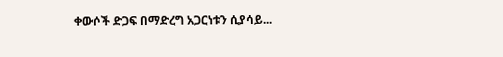ቀውሶች ድጋፍ በማድረግ አጋርነቱን ሲያሳይ...